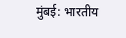मुंबई: भारतीय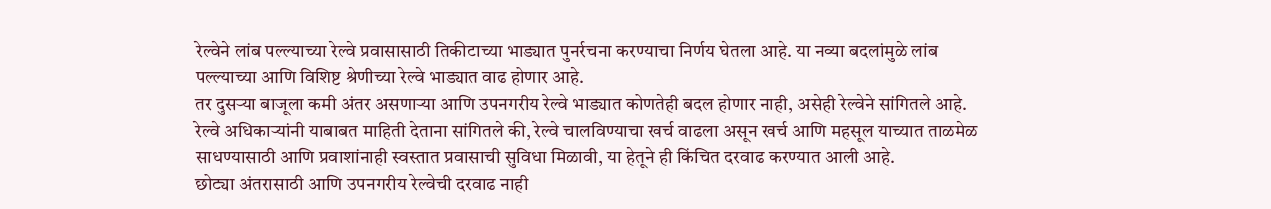रेल्वेने लांब पल्ल्याच्या रेल्वे प्रवासासाठी तिकीटाच्या भाड्यात पुनर्रचना करण्याचा निर्णय घेतला आहे. या नव्या बदलांमुळे लांब पल्ल्याच्या आणि विशिष्ट श्रेणीच्या रेल्वे भाड्यात वाढ होणार आहे.
तर दुसऱ्या बाजूला कमी अंतर असणाऱ्या आणि उपनगरीय रेल्वे भाड्यात कोणतेही बदल होणार नाही, असेही रेल्वेने सांगितले आहे.
रेल्वे अधिकाऱ्यांनी याबाबत माहिती देताना सांगितले की, रेल्वे चालविण्याचा खर्च वाढला असून खर्च आणि महसूल याच्यात ताळमेळ साधण्यासाठी आणि प्रवाशांनाही स्वस्तात प्रवासाची सुविधा मिळावी, या हेतूने ही किंचित दरवाढ करण्यात आली आहे.
छोट्या अंतरासाठी आणि उपनगरीय रेल्वेची दरवाढ नाही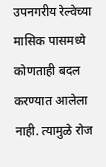उपनगरीय रेल्वेच्या मासिक पासमध्ये कोणताही बदल करण्यात आलेला नाही. त्यामुळे रोज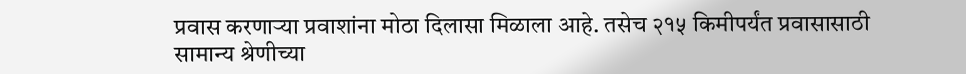प्रवास करणाऱ्या प्रवाशांना मोठा दिलासा मिळाला आहे. तसेच २१५ किमीपर्यंत प्रवासासाठी सामान्य श्रेणीच्या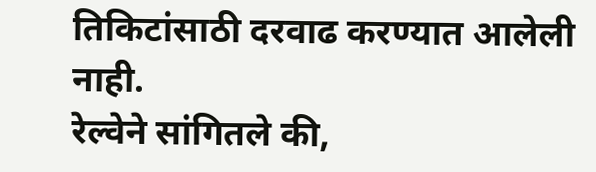तिकिटांसाठी दरवाढ करण्यात आलेली नाही.
रेल्वेने सांगितले की,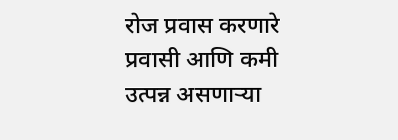रोज प्रवास करणारे प्रवासी आणि कमी उत्पन्न असणाऱ्या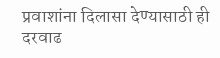प्रवाशांना दिलासा देण्यासाठी ही दरवाढ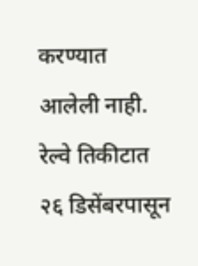करण्यात आलेली नाही.
रेल्वे तिकीटात २६ डिसेंबरपासून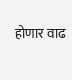होणार वाढ